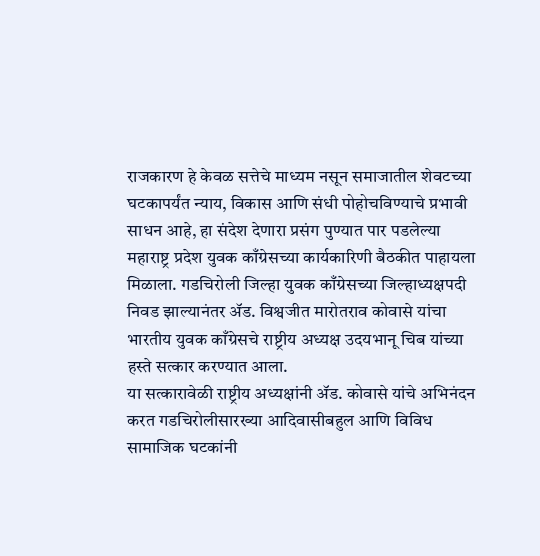राजकारण हे केवळ सत्तेचे माध्यम नसून समाजातील शेवटच्या घटकापर्यंत न्याय, विकास आणि संधी पोहोचविण्याचे प्रभावी साधन आहे, हा संदेश देणारा प्रसंग पुण्यात पार पडलेल्या महाराष्ट्र प्रदेश युवक काँग्रेसच्या कार्यकारिणी बैठकीत पाहायला मिळाला. गडचिरोली जिल्हा युवक काँग्रेसच्या जिल्हाध्यक्षपदी निवड झाल्यानंतर ॲड. विश्वजीत मारोतराव कोवासे यांचा भारतीय युवक काँग्रेसचे राष्ट्रीय अध्यक्ष उदयभानू चिब यांच्या हस्ते सत्कार करण्यात आला.
या सत्कारावेळी राष्ट्रीय अध्यक्षांनी ॲड. कोवासे यांचे अभिनंदन करत गडचिरोलीसारख्या आदिवासीबहुल आणि विविध सामाजिक घटकांनी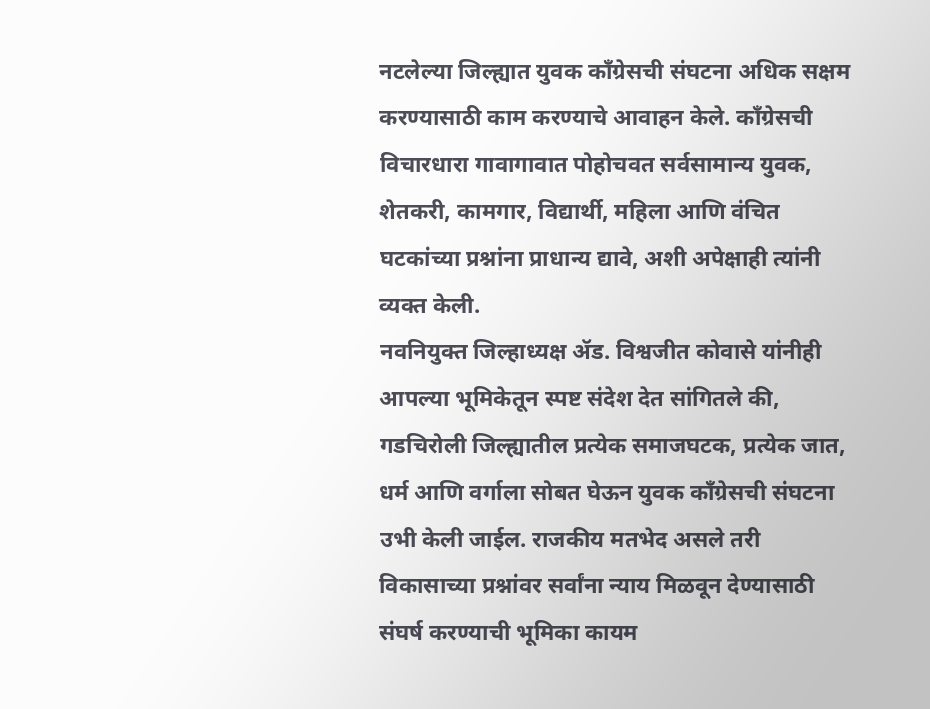नटलेल्या जिल्ह्यात युवक काँग्रेसची संघटना अधिक सक्षम करण्यासाठी काम करण्याचे आवाहन केले. काँग्रेसची विचारधारा गावागावात पोहोचवत सर्वसामान्य युवक, शेतकरी, कामगार, विद्यार्थी, महिला आणि वंचित घटकांच्या प्रश्नांना प्राधान्य द्यावे, अशी अपेक्षाही त्यांनी व्यक्त केली.
नवनियुक्त जिल्हाध्यक्ष ॲड. विश्वजीत कोवासे यांनीही आपल्या भूमिकेतून स्पष्ट संदेश देत सांगितले की, गडचिरोली जिल्ह्यातील प्रत्येक समाजघटक, प्रत्येक जात, धर्म आणि वर्गाला सोबत घेऊन युवक काँग्रेसची संघटना उभी केली जाईल. राजकीय मतभेद असले तरी विकासाच्या प्रश्नांवर सर्वांना न्याय मिळवून देण्यासाठी संघर्ष करण्याची भूमिका कायम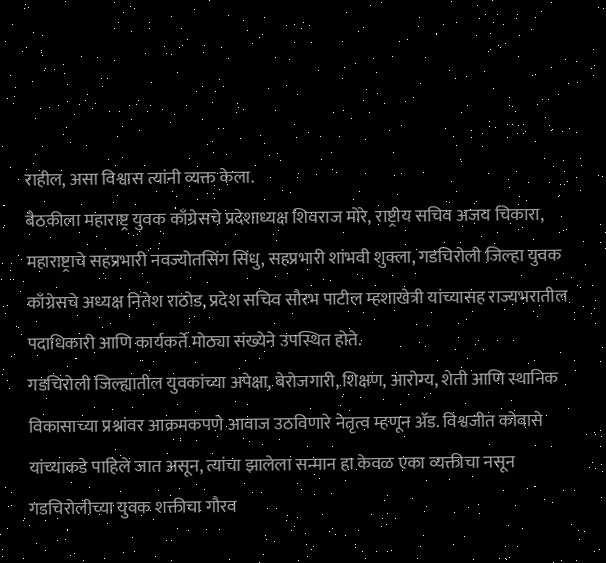राहील, असा विश्वास त्यांनी व्यक्त केला.
बैठकीला महाराष्ट्र युवक काँग्रेसचे प्रदेशाध्यक्ष शिवराज मोरे, राष्ट्रीय सचिव अजय चिकारा, महाराष्ट्राचे सहप्रभारी नवज्योतसिंग सिंधु, सहप्रभारी शांभवी शुक्ला, गडचिरोली जिल्हा युवक काँग्रेसचे अध्यक्ष नितेश राठोड, प्रदेश सचिव सौरभ पाटील म्हशाखेत्री यांच्यासह राज्यभरातील पदाधिकारी आणि कार्यकर्ते मोठ्या संख्येने उपस्थित होते.
गडचिरोली जिल्ह्यातील युवकांच्या अपेक्षा, बेरोजगारी, शिक्षण, आरोग्य, शेती आणि स्थानिक विकासाच्या प्रश्नांवर आक्रमकपणे आवाज उठविणारे नेतृत्व म्हणून ॲड. विश्वजीत कोवासे यांच्याकडे पाहिले जात असून, त्यांचा झालेला सन्मान हा केवळ एका व्यक्तीचा नसून गडचिरोलीच्या युवक शक्तीचा गौरव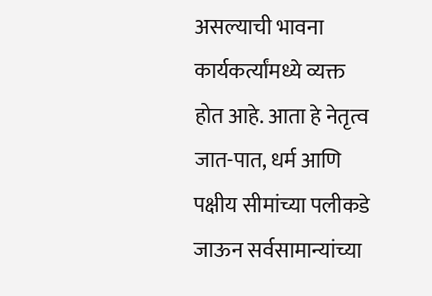असल्याची भावना कार्यकर्त्यांमध्ये व्यक्त होत आहे. आता हे नेतृत्व जात-पात, धर्म आणि पक्षीय सीमांच्या पलीकडे जाऊन सर्वसामान्यांच्या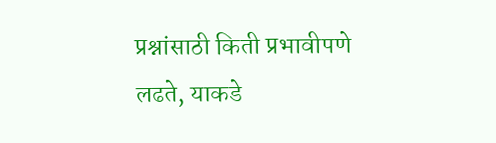प्रश्नांसाठी किती प्रभावीपणे लढते, याकडे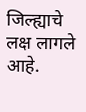जिल्ह्याचे लक्ष लागले आहे.